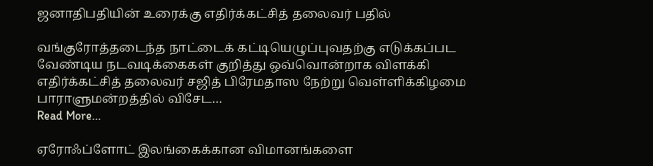ஜனாதிபதியின் உரைக்கு எதிர்க்கட்சித் தலைவர் பதில்

வங்குரோத்தடைந்த நாட்டைக் கட்டியெழுப்புவதற்கு எடுக்கப்பட வேண்டிய நடவடிக்கைகள் குறித்து ஒவ்வொன்றாக விளக்கி எதிர்க்கட்சித் தலைவர் சஜித் பிரேமதாஸ நேற்று வெள்ளிக்கிழமை பாராளுமன்றத்தில் விசேட…
Read More...

ஏரோஃப்ளோட் இலங்கைக்கான விமானங்களை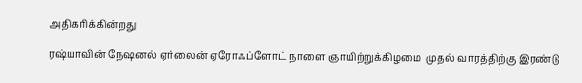அதிகரிக்கின்றது

ரஷ்யாவின் நேஷனல் ஏர்லைன் ஏரோஃப்ளோட் நாளை ஞாயிற்றுக்கிழமை  முதல் வாரத்திற்கு இரண்டு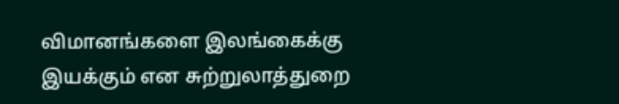விமானங்களை இலங்கைக்கு இயக்கும் என சுற்றுலாத்துறை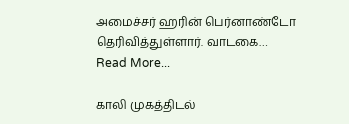அமைச்சர் ஹரின் பெர்னாண்டோ தெரிவித்துள்ளார். வாடகை…
Read More...

காலி முகத்திடல்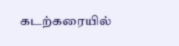கடற்கரையில்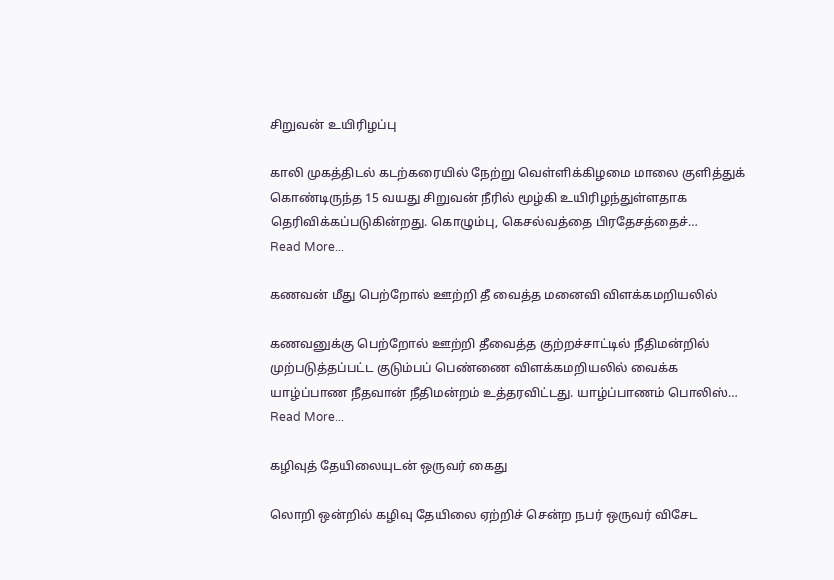சிறுவன் உயிரிழப்பு

காலி முகத்திடல் கடற்கரையில் நேற்று வெள்ளிக்கிழமை மாலை குளித்துக் கொண்டிருந்த 15 வயது சிறுவன் நீரில் மூழ்கி உயிரிழந்துள்ளதாக தெரிவிக்கப்படுகின்றது. கொழும்பு, கெசல்வத்தை பிரதேசத்தைச்…
Read More...

கணவன் மீது பெற்றோல் ஊற்றி தீ வைத்த மனைவி விளக்கமறியலில்

கணவனுக்கு பெற்றோல் ஊற்றி தீவைத்த குற்றச்சாட்டில் நீதிமன்றில் முற்படுத்தப்பட்ட குடும்பப் பெண்ணை விளக்கமறியலில் வைக்க யாழ்ப்பாண நீதவான் நீதிமன்றம் உத்தரவிட்டது. யாழ்ப்பாணம் பொலிஸ்…
Read More...

கழிவுத் தேயிலையுடன் ஒருவர் கைது

லொறி ஒன்றில் கழிவு தேயிலை ஏற்றிச் சென்ற நபர் ஒருவர் விசேட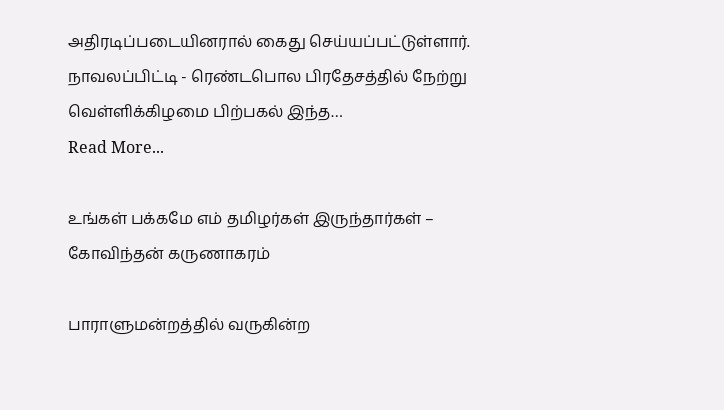அதிரடிப்படையினரால் கைது செய்யப்பட்டுள்ளார். நாவலப்பிட்டி - ரெண்டபொல பிரதேசத்தில் நேற்று வெள்ளிக்கிழமை பிற்பகல் இந்த…
Read More...

உங்கள் பக்கமே எம் தமிழர்கள் இருந்தார்கள் – கோவிந்தன் கருணாகரம்

பாராளுமன்றத்தில் வருகின்ற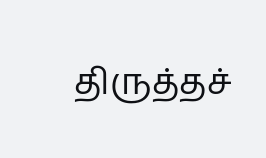திருத்தச்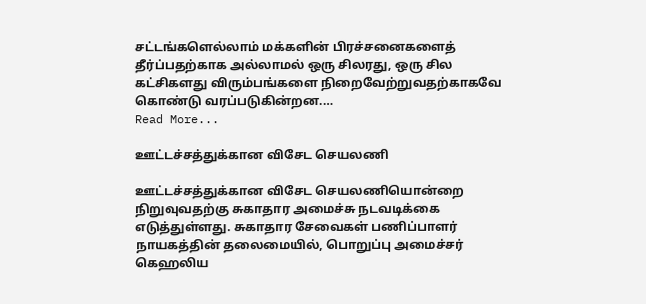சட்டங்களெல்லாம் மக்களின் பிரச்சனைகளைத் தீர்ப்பதற்காக அல்லாமல் ஒரு சிலரது, ஒரு சில கட்சிகளது விரும்பங்களை நிறைவேற்றுவதற்காகவே கொண்டு வரப்படுகின்றன.…
Read More...

ஊட்டச்சத்துக்கான விசேட செயலணி

ஊட்டச்சத்துக்கான விசேட செயலணியொன்றை நிறுவுவதற்கு சுகாதார அமைச்சு நடவடிக்கை எடுத்துள்ளது. சுகாதார சேவைகள் பணிப்பாளர் நாயகத்தின் தலைமையில், பொறுப்பு அமைச்சர் கெஹலிய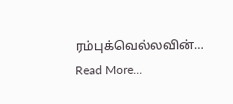ரம்புக்வெல்லவின்…
Read More...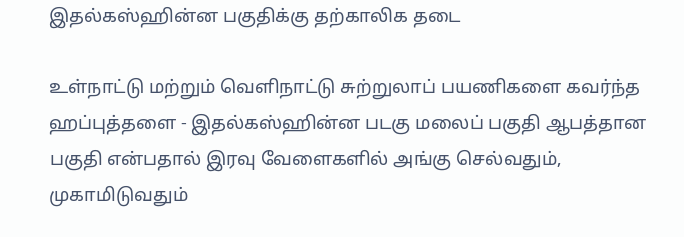இதல்கஸ்ஹின்ன பகுதிக்கு தற்காலிக தடை

உள்நாட்டு மற்றும் வெளிநாட்டு சுற்றுலாப் பயணிகளை கவர்ந்த ஹப்புத்தளை - இதல்கஸ்ஹின்ன படகு மலைப் பகுதி ஆபத்தான பகுதி என்பதால் இரவு வேளைகளில் அங்கு செல்வதும், முகாமிடுவதும்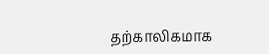தற்காலிகமாக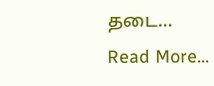தடை…
Read More...